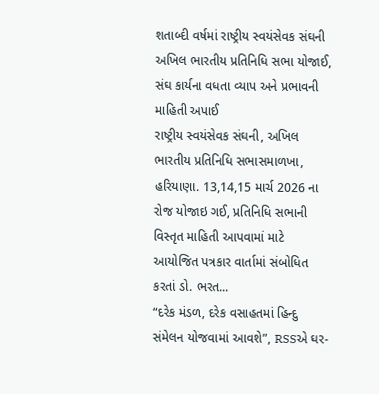શતાબ્દી વર્ષમાં રાષ્ટ્રીય સ્વયંસેવક સંઘની અખિલ ભારતીય પ્રતિનિધિ સભા યોજાઈ, સંઘ કાર્યના વધતા વ્યાપ અને પ્રભાવની માહિતી અપાઈ
રાષ્ટ્રીય સ્વયંસેવક સંઘની, અખિલ ભારતીય પ્રતિનિધિ સભાસમાળખા, હરિયાણા. 13,14,15 માર્ચ 2026 ના રોજ યોજાઇ ગઈ, પ્રતિનિધિ સભાની વિસ્તૃત માહિતી આપવામાં માટે આયોજિત પત્રકાર વાર્તામાં સંબોધિત કરતાં ડો. ભરત...
“દરેક મંડળ, દરેક વસાહતમાં હિન્દુ સંમેલન યોજવામાં આવશે”, RSSએ ઘર-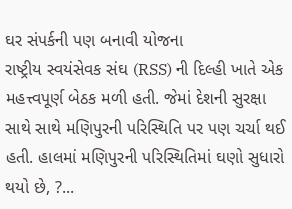ઘર સંપર્કની પણ બનાવી યોજના
રાષ્ટ્રીય સ્વયંસેવક સંઘ (RSS) ની દિલ્હી ખાતે એક મહત્ત્વપૂર્ણ બેઠક મળી હતી. જેમાં દેશની સુરક્ષા સાથે સાથે મણિપુરની પરિસ્થિતિ પર પણ ચર્ચા થઈ હતી. હાલમાં મણિપુરની પરિસ્થિતિમાં ઘણો સુધારો થયો છે, ?...